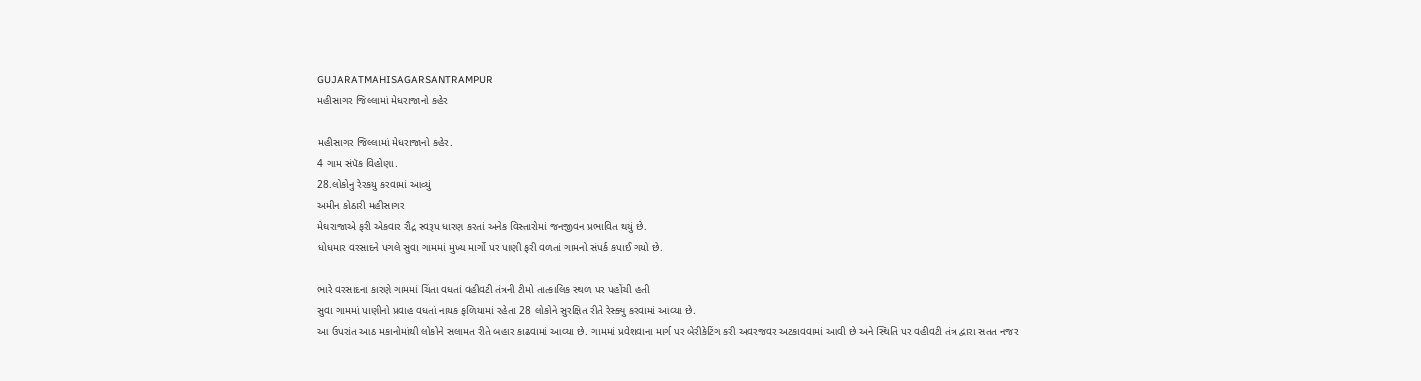GUJARATMAHISAGARSANTRAMPUR
મહીસાગર જિલ્લામાં મેધરાજાનો કહેર

મહીસાગર જિલ્લામાં મેધરાજાનો કહેર.
4 ગામ સંપૅક વિહોણા.
28.લોકોનુ રેરકયુ કરવામાં આવ્યું
અમીન કોઠારી મહીસાગર
મેઘરાજાએ ફરી એકવાર રૌદ્ર સ્વરૂપ ધારણ કરતાં અનેક વિસ્તારોમાં જનજીવન પ્રભાવિત થયું છે.
ધોધમાર વરસાદને પગલે સુવા ગામમાં મુખ્ય માર્ગો પર પાણી ફરી વળતાં ગામનો સંપર્ક કપાઈ ગયો છે.

ભારે વરસાદના કારણે ગામમાં ચિંતા વધતાં વહીવટી તંત્રની ટીમો તાત્કાલિક સ્થળ પર પહોંચી હતી
સુવા ગામમાં પાણીનો પ્રવાહ વધતાં નાયક ફળિયામાં રહેતા 28 લોકોને સુરક્ષિત રીતે રેસ્ક્યુ કરવામાં આવ્યા છે.
આ ઉપરાંત આઠ મકાનોમાંથી લોકોને સલામત રીતે બહાર કાઢવામાં આવ્યા છે. ગામમાં પ્રવેશવાના માર્ગ પર બેરીકેટિંગ કરી અવરજવર અટકાવવામાં આવી છે અને સ્થિતિ પર વહીવટી તંત્ર દ્વારા સતત નજર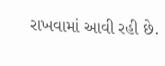રાખવામાં આવી રહી છે.